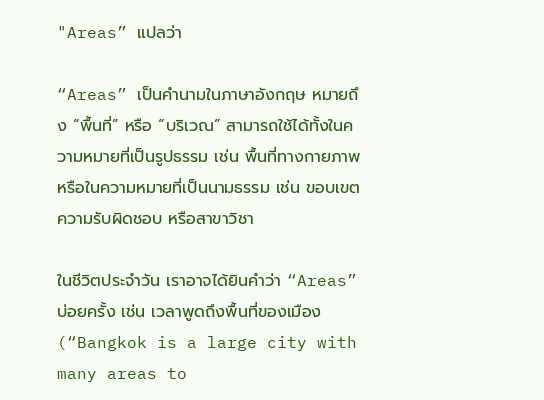"Areas” แปลว่า

“Areas” เป็นคำนามในภาษาอังกฤษ หมายถึง “พื้นที่” หรือ “บริเวณ” สามารถใช้ได้ทั้งในความหมายที่เป็นรูปธรรม เช่น พื้นที่ทางกายภาพ หรือในความหมายที่เป็นนามธรรม เช่น ขอบเขตความรับผิดชอบ หรือสาขาวิชา

ในชีวิตประจำวัน เราอาจได้ยินคำว่า “Areas” บ่อยครั้ง เช่น เวลาพูดถึงพื้นที่ของเมือง (“Bangkok is a large city with many areas to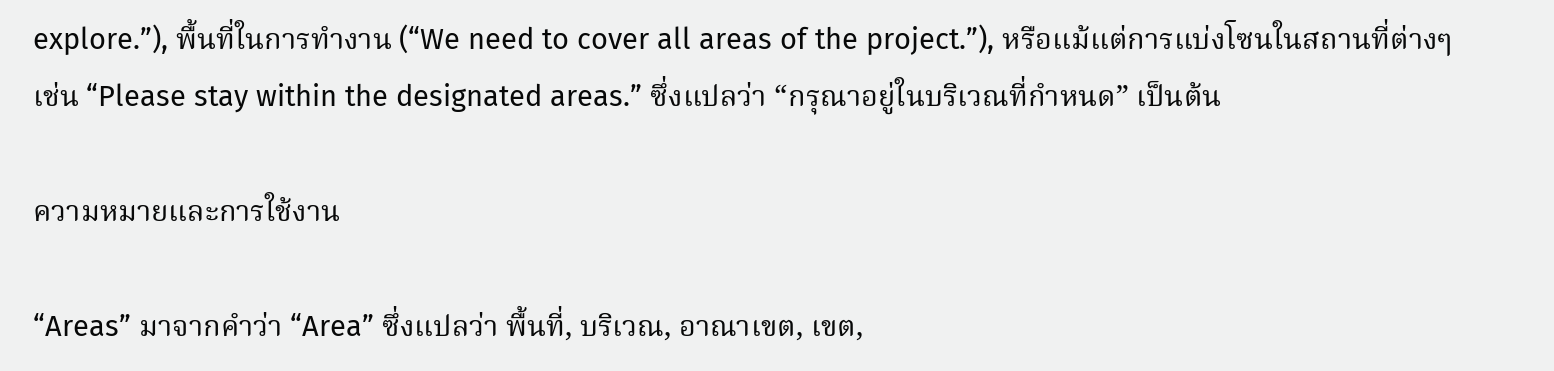explore.”), พื้นที่ในการทำงาน (“We need to cover all areas of the project.”), หรือแม้แต่การแบ่งโซนในสถานที่ต่างๆ เช่น “Please stay within the designated areas.” ซึ่งแปลว่า “กรุณาอยู่ในบริเวณที่กำหนด” เป็นต้น

ความหมายและการใช้งาน

“Areas” มาจากคำว่า “Area” ซึ่งแปลว่า พื้นที่, บริเวณ, อาณาเขต, เขต,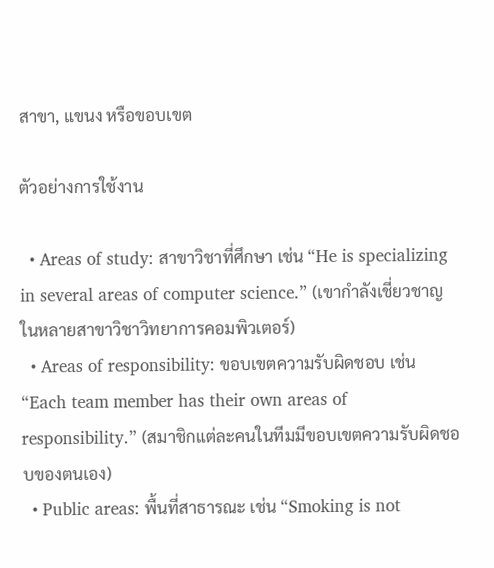สาขา, แขนง หรือขอบเขต

ตัวอย่างการใช้งาน

  • Areas of study: สาขาวิชาที่ศึกษา เช่น “He is specializing in several areas of computer science.” (เขากำลังเชี่ยวชาญในหลายสาขาวิชาวิทยาการคอมพิวเตอร์)
  • Areas of responsibility: ขอบเขตความรับผิดชอบ เช่น “Each team member has their own areas of responsibility.” (สมาชิกแต่ละคนในทีมมีขอบเขตความรับผิดชอบของตนเอง)
  • Public areas: พื้นที่สาธารณะ เช่น “Smoking is not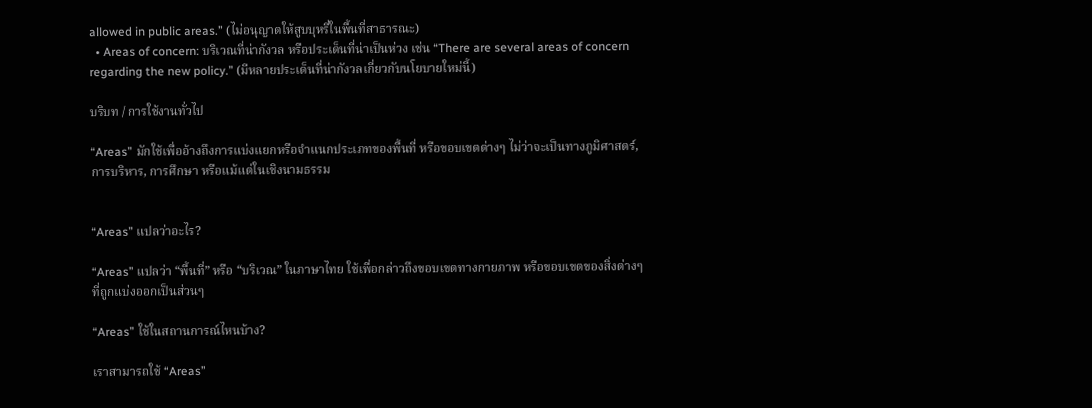allowed in public areas.” (ไม่อนุญาตให้สูบบุหรี่ในพื้นที่สาธารณะ)
  • Areas of concern: บริเวณที่น่ากังวล หรือประเด็นที่น่าเป็นห่วง เช่น “There are several areas of concern regarding the new policy.” (มีหลายประเด็นที่น่ากังวลเกี่ยวกับนโยบายใหม่นี้)

บริบท / การใช้งานทั่วไป

“Areas” มักใช้เพื่ออ้างถึงการแบ่งแยกหรือจำแนกประเภทของพื้นที่ หรือขอบเขตต่างๆ ไม่ว่าจะเป็นทางภูมิศาสตร์, การบริหาร, การศึกษา หรือแม้แต่ในเชิงนามธรรม


“Areas” แปลว่าอะไร?

“Areas” แปลว่า “พื้นที่” หรือ “บริเวณ” ในภาษาไทย ใช้เพื่อกล่าวถึงขอบเขตทางกายภาพ หรือขอบเขตของสิ่งต่างๆ ที่ถูกแบ่งออกเป็นส่วนๆ

“Areas” ใช้ในสถานการณ์ไหนบ้าง?

เราสามารถใช้ “Areas”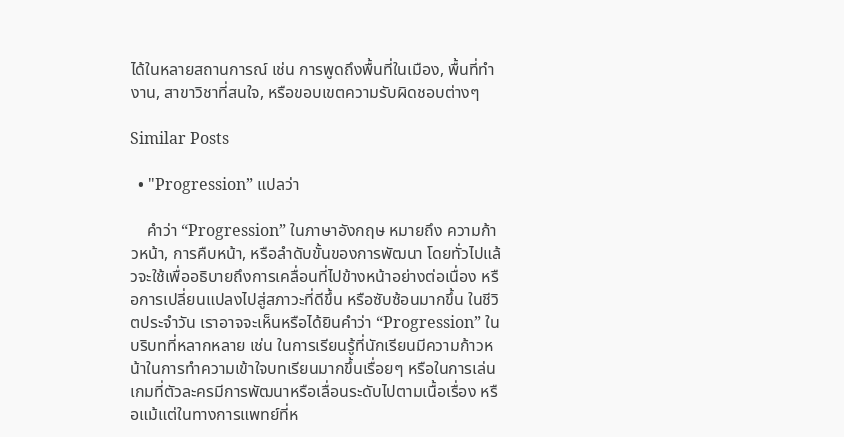ได้ในหลายสถานการณ์ เช่น การพูดถึงพื้นที่ในเมือง, พื้นที่ทำงาน, สาขาวิชาที่สนใจ, หรือขอบเขตความรับผิดชอบต่างๆ

Similar Posts

  • "Progression” แปลว่า

    คำว่า “Progression” ในภาษาอังกฤษ หมายถึง ความก้าวหน้า, การคืบหน้า, หรือลำดับขั้นของการพัฒนา โดยทั่วไปแล้วจะใช้เพื่ออธิบายถึงการเคลื่อนที่ไปข้างหน้าอย่างต่อเนื่อง หรือการเปลี่ยนแปลงไปสู่สภาวะที่ดีขึ้น หรือซับซ้อนมากขึ้น ในชีวิตประจำวัน เราอาจจะเห็นหรือได้ยินคำว่า “Progression” ในบริบทที่หลากหลาย เช่น ในการเรียนรู้ที่นักเรียนมีความก้าวหน้าในการทำความเข้าใจบทเรียนมากขึ้นเรื่อยๆ หรือในการเล่นเกมที่ตัวละครมีการพัฒนาหรือเลื่อนระดับไปตามเนื้อเรื่อง หรือแม้แต่ในทางการแพทย์ที่ห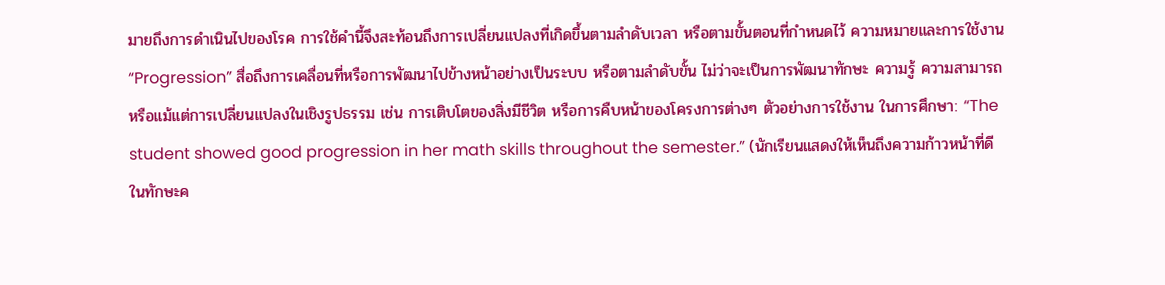มายถึงการดำเนินไปของโรค การใช้คำนี้จึงสะท้อนถึงการเปลี่ยนแปลงที่เกิดขึ้นตามลำดับเวลา หรือตามขั้นตอนที่กำหนดไว้ ความหมายและการใช้งาน “Progression” สื่อถึงการเคลื่อนที่หรือการพัฒนาไปข้างหน้าอย่างเป็นระบบ หรือตามลำดับขั้น ไม่ว่าจะเป็นการพัฒนาทักษะ ความรู้ ความสามารถ หรือแม้แต่การเปลี่ยนแปลงในเชิงรูปธรรม เช่น การเติบโตของสิ่งมีชีวิต หรือการคืบหน้าของโครงการต่างๆ ตัวอย่างการใช้งาน ในการศึกษา: “The student showed good progression in her math skills throughout the semester.” (นักเรียนแสดงให้เห็นถึงความก้าวหน้าที่ดีในทักษะค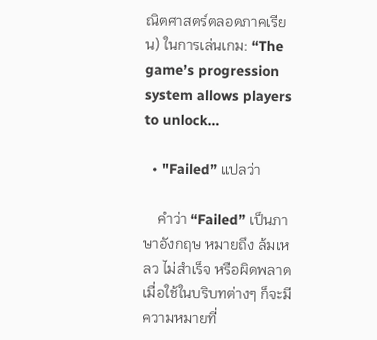ณิตศาสตร์ตลอดภาคเรียน) ในการเล่นเกม: “The game’s progression system allows players to unlock…

  • "Failed” แปลว่า

    คำว่า “Failed” เป็นภาษาอังกฤษ หมายถึง ล้มเหลว ไม่สำเร็จ หรือผิดพลาด เมื่อใช้ในบริบทต่างๆ ก็จะมีความหมายที่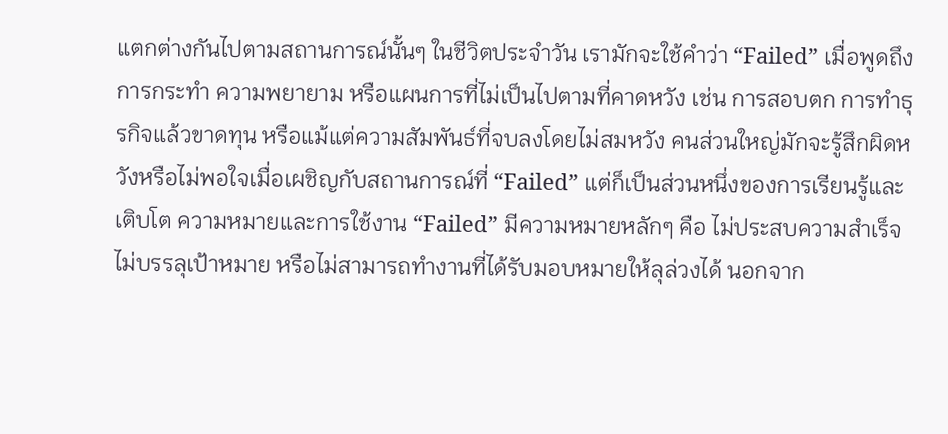แตกต่างกันไปตามสถานการณ์นั้นๆ ในชีวิตประจำวัน เรามักจะใช้คำว่า “Failed” เมื่อพูดถึงการกระทำ ความพยายาม หรือแผนการที่ไม่เป็นไปตามที่คาดหวัง เช่น การสอบตก การทำธุรกิจแล้วขาดทุน หรือแม้แต่ความสัมพันธ์ที่จบลงโดยไม่สมหวัง คนส่วนใหญ่มักจะรู้สึกผิดหวังหรือไม่พอใจเมื่อเผชิญกับสถานการณ์ที่ “Failed” แต่ก็เป็นส่วนหนึ่งของการเรียนรู้และเติบโต ความหมายและการใช้งาน “Failed” มีความหมายหลักๆ คือ ไม่ประสบความสำเร็จ ไม่บรรลุเป้าหมาย หรือไม่สามารถทำงานที่ได้รับมอบหมายให้ลุล่วงได้ นอกจาก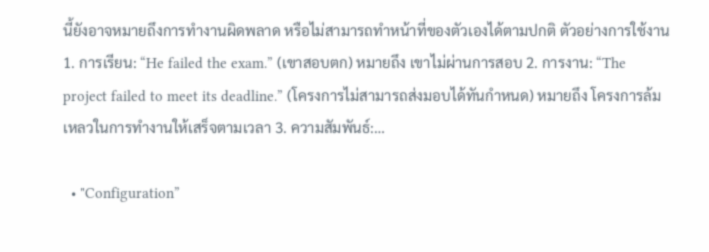นี้ยังอาจหมายถึงการทำงานผิดพลาด หรือไม่สามารถทำหน้าที่ของตัวเองได้ตามปกติ ตัวอย่างการใช้งาน 1. การเรียน: “He failed the exam.” (เขาสอบตก) หมายถึง เขาไม่ผ่านการสอบ 2. การงาน: “The project failed to meet its deadline.” (โครงการไม่สามารถส่งมอบได้ทันกำหนด) หมายถึง โครงการล้มเหลวในการทำงานให้เสร็จตามเวลา 3. ความสัมพันธ์:…

  • "Configuration”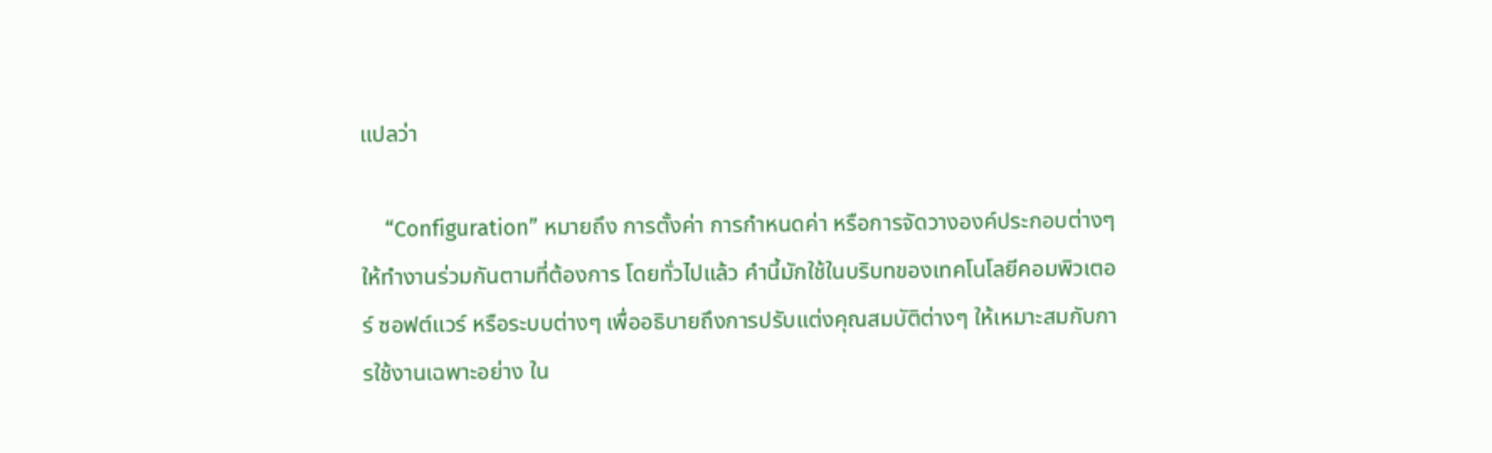แปลว่า

    “Configuration” หมายถึง การตั้งค่า การกำหนดค่า หรือการจัดวางองค์ประกอบต่างๆ ให้ทำงานร่วมกันตามที่ต้องการ โดยทั่วไปแล้ว คำนี้มักใช้ในบริบทของเทคโนโลยีคอมพิวเตอร์ ซอฟต์แวร์ หรือระบบต่างๆ เพื่ออธิบายถึงการปรับแต่งคุณสมบัติต่างๆ ให้เหมาะสมกับการใช้งานเฉพาะอย่าง ใน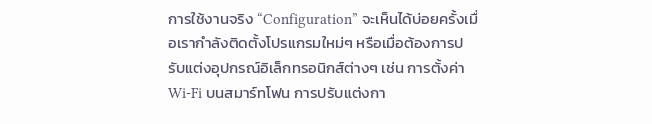การใช้งานจริง “Configuration” จะเห็นได้บ่อยครั้งเมื่อเรากำลังติดตั้งโปรแกรมใหม่ๆ หรือเมื่อต้องการปรับแต่งอุปกรณ์อิเล็กทรอนิกส์ต่างๆ เช่น การตั้งค่า Wi-Fi บนสมาร์ทโฟน การปรับแต่งกา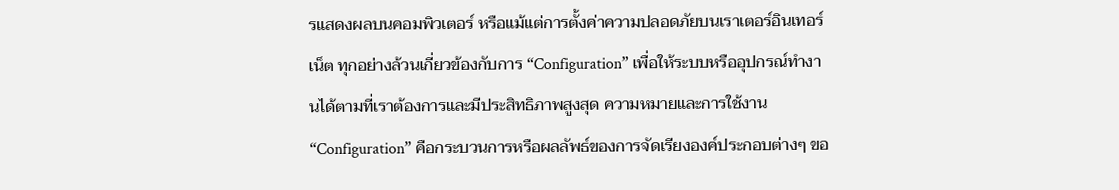รแสดงผลบนคอมพิวเตอร์ หรือแม้แต่การตั้งค่าความปลอดภัยบนเราเตอร์อินเทอร์เน็ต ทุกอย่างล้วนเกี่ยวข้องกับการ “Configuration” เพื่อให้ระบบหรืออุปกรณ์ทำงานได้ตามที่เราต้องการและมีประสิทธิภาพสูงสุด ความหมายและการใช้งาน “Configuration” คือกระบวนการหรือผลลัพธ์ของการจัดเรียงองค์ประกอบต่างๆ ขอ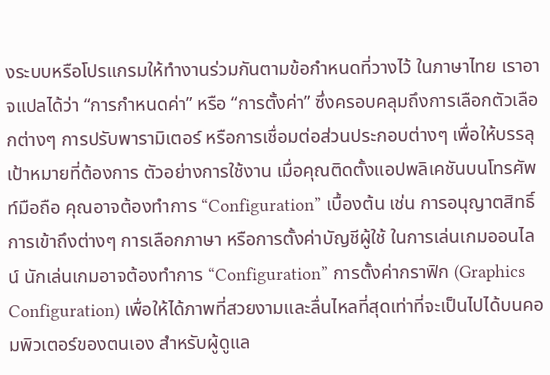งระบบหรือโปรแกรมให้ทำงานร่วมกันตามข้อกำหนดที่วางไว้ ในภาษาไทย เราอาจแปลได้ว่า “การกำหนดค่า” หรือ “การตั้งค่า” ซึ่งครอบคลุมถึงการเลือกตัวเลือกต่างๆ การปรับพารามิเตอร์ หรือการเชื่อมต่อส่วนประกอบต่างๆ เพื่อให้บรรลุเป้าหมายที่ต้องการ ตัวอย่างการใช้งาน เมื่อคุณติดตั้งแอปพลิเคชันบนโทรศัพท์มือถือ คุณอาจต้องทำการ “Configuration” เบื้องต้น เช่น การอนุญาตสิทธิ์การเข้าถึงต่างๆ การเลือกภาษา หรือการตั้งค่าบัญชีผู้ใช้ ในการเล่นเกมออนไลน์ นักเล่นเกมอาจต้องทำการ “Configuration” การตั้งค่ากราฟิก (Graphics Configuration) เพื่อให้ได้ภาพที่สวยงามและลื่นไหลที่สุดเท่าที่จะเป็นไปได้บนคอมพิวเตอร์ของตนเอง สำหรับผู้ดูแล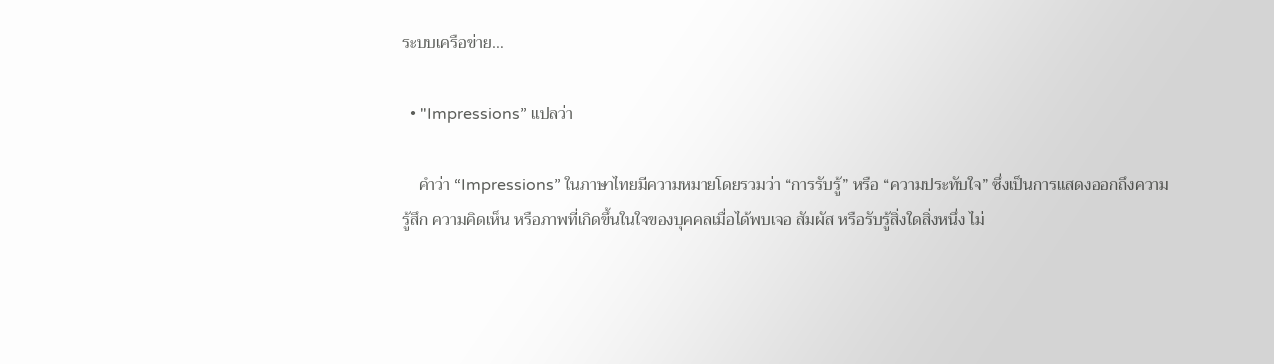ระบบเครือข่าย…

  • "Impressions” แปลว่า

    คำว่า “Impressions” ในภาษาไทยมีความหมายโดยรวมว่า “การรับรู้” หรือ “ความประทับใจ” ซึ่งเป็นการแสดงออกถึงความรู้สึก ความคิดเห็น หรือภาพที่เกิดขึ้นในใจของบุคคลเมื่อได้พบเจอ สัมผัส หรือรับรู้สิ่งใดสิ่งหนึ่ง ไม่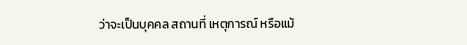ว่าจะเป็นบุคคล สถานที่ เหตุการณ์ หรือแม้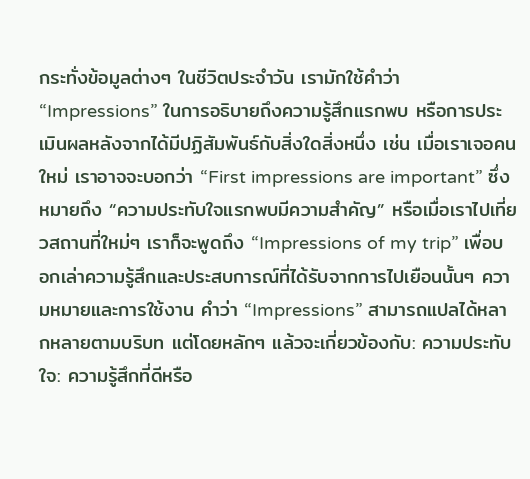กระทั่งข้อมูลต่างๆ ในชีวิตประจำวัน เรามักใช้คำว่า “Impressions” ในการอธิบายถึงความรู้สึกแรกพบ หรือการประเมินผลหลังจากได้มีปฏิสัมพันธ์กับสิ่งใดสิ่งหนึ่ง เช่น เมื่อเราเจอคนใหม่ เราอาจจะบอกว่า “First impressions are important” ซึ่งหมายถึง “ความประทับใจแรกพบมีความสำคัญ” หรือเมื่อเราไปเที่ยวสถานที่ใหม่ๆ เราก็จะพูดถึง “Impressions of my trip” เพื่อบอกเล่าความรู้สึกและประสบการณ์ที่ได้รับจากการไปเยือนนั้นๆ ความหมายและการใช้งาน คำว่า “Impressions” สามารถแปลได้หลากหลายตามบริบท แต่โดยหลักๆ แล้วจะเกี่ยวข้องกับ: ความประทับใจ: ความรู้สึกที่ดีหรือ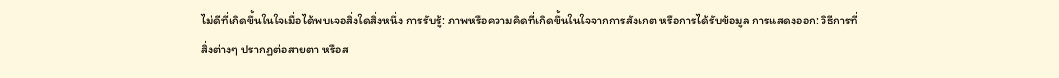ไม่ดีที่เกิดขึ้นในใจเมื่อได้พบเจอสิ่งใดสิ่งหนึ่ง การรับรู้: ภาพหรือความคิดที่เกิดขึ้นในใจจากการสังเกต หรือการได้รับข้อมูล การแสดงออก: วิธีการที่สิ่งต่างๆ ปรากฏต่อสายตา หรือส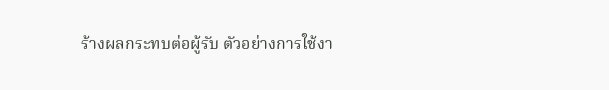ร้างผลกระทบต่อผู้รับ ตัวอย่างการใช้งา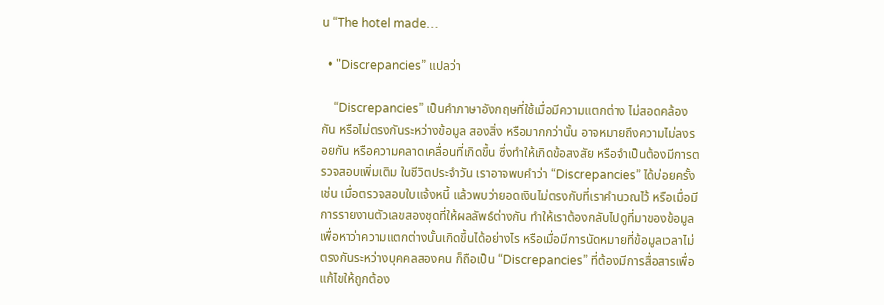น “The hotel made…

  • "Discrepancies” แปลว่า

    “Discrepancies” เป็นคำภาษาอังกฤษที่ใช้เมื่อมีความแตกต่าง ไม่สอดคล้องกัน หรือไม่ตรงกันระหว่างข้อมูล สองสิ่ง หรือมากกว่านั้น อาจหมายถึงความไม่ลงรอยกัน หรือความคลาดเคลื่อนที่เกิดขึ้น ซึ่งทำให้เกิดข้อสงสัย หรือจำเป็นต้องมีการตรวจสอบเพิ่มเติม ในชีวิตประจำวัน เราอาจพบคำว่า “Discrepancies” ได้บ่อยครั้ง เช่น เมื่อตรวจสอบใบแจ้งหนี้ แล้วพบว่ายอดเงินไม่ตรงกับที่เราคำนวณไว้ หรือเมื่อมีการรายงานตัวเลขสองชุดที่ให้ผลลัพธ์ต่างกัน ทำให้เราต้องกลับไปดูที่มาของข้อมูลเพื่อหาว่าความแตกต่างนั้นเกิดขึ้นได้อย่างไร หรือเมื่อมีการนัดหมายที่ข้อมูลเวลาไม่ตรงกันระหว่างบุคคลสองคน ก็ถือเป็น “Discrepancies” ที่ต้องมีการสื่อสารเพื่อแก้ไขให้ถูกต้อง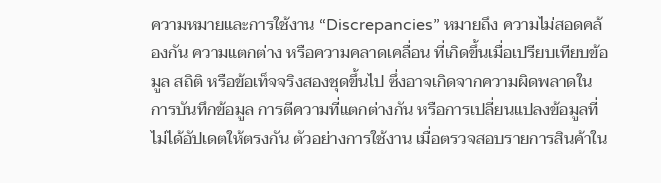ความหมายและการใช้งาน “Discrepancies” หมายถึง ความไม่สอดคล้องกัน ความแตกต่าง หรือความคลาดเคลื่อน ที่เกิดขึ้นเมื่อเปรียบเทียบข้อมูล สถิติ หรือข้อเท็จจริงสองชุดขึ้นไป ซึ่งอาจเกิดจากความผิดพลาดในการบันทึกข้อมูล การตีความที่แตกต่างกัน หรือการเปลี่ยนแปลงข้อมูลที่ไม่ได้อัปเดตให้ตรงกัน ตัวอย่างการใช้งาน เมื่อตรวจสอบรายการสินค้าใน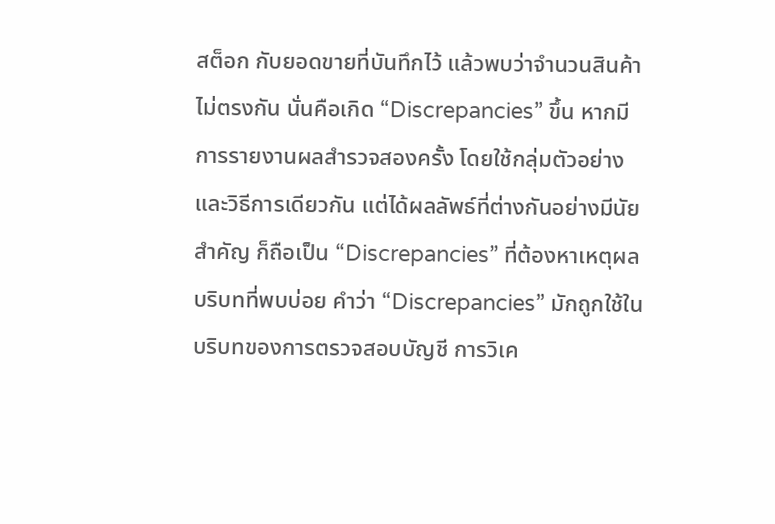สต็อก กับยอดขายที่บันทึกไว้ แล้วพบว่าจำนวนสินค้าไม่ตรงกัน นั่นคือเกิด “Discrepancies” ขึ้น หากมีการรายงานผลสำรวจสองครั้ง โดยใช้กลุ่มตัวอย่างและวิธีการเดียวกัน แต่ได้ผลลัพธ์ที่ต่างกันอย่างมีนัยสำคัญ ก็ถือเป็น “Discrepancies” ที่ต้องหาเหตุผล บริบทที่พบบ่อย คำว่า “Discrepancies” มักถูกใช้ในบริบทของการตรวจสอบบัญชี การวิเค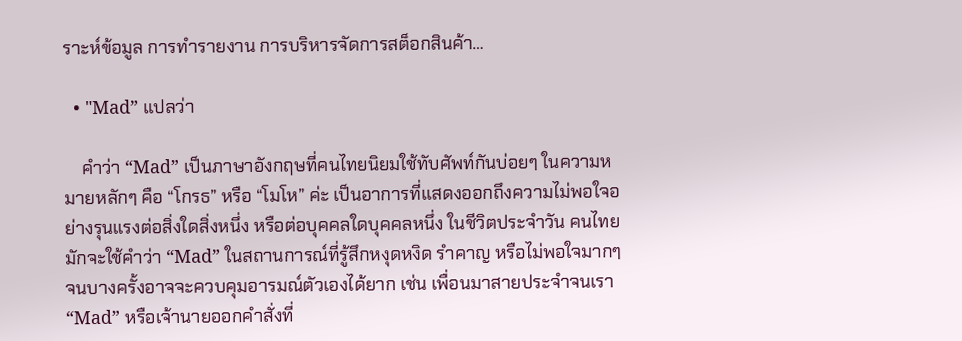ราะห์ข้อมูล การทำรายงาน การบริหารจัดการสต็อกสินค้า…

  • "Mad” แปลว่า

    คำว่า “Mad” เป็นภาษาอังกฤษที่คนไทยนิยมใช้ทับศัพท์กันบ่อยๆ ในความหมายหลักๆ คือ “โกรธ” หรือ “โมโห” ค่ะ เป็นอาการที่แสดงออกถึงความไม่พอใจอย่างรุนแรงต่อสิ่งใดสิ่งหนึ่ง หรือต่อบุคคลใดบุคคลหนึ่ง ในชีวิตประจำวัน คนไทยมักจะใช้คำว่า “Mad” ในสถานการณ์ที่รู้สึกหงุดหงิด รำคาญ หรือไม่พอใจมากๆ จนบางครั้งอาจจะควบคุมอารมณ์ตัวเองได้ยาก เช่น เพื่อนมาสายประจำจนเรา “Mad” หรือเจ้านายออกคำสั่งที่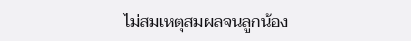ไม่สมเหตุสมผลจนลูกน้อง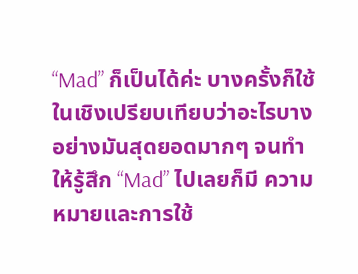“Mad” ก็เป็นได้ค่ะ บางครั้งก็ใช้ในเชิงเปรียบเทียบว่าอะไรบางอย่างมันสุดยอดมากๆ จนทำให้รู้สึก “Mad” ไปเลยก็มี ความหมายและการใช้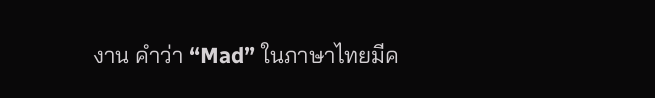งาน คำว่า “Mad” ในภาษาไทยมีค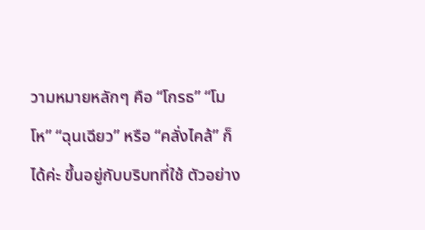วามหมายหลักๆ คือ “โกรธ” “โมโห” “ฉุนเฉียว” หรือ “คลั่งไคล้” ก็ได้ค่ะ ขึ้นอยู่กับบริบทที่ใช้ ตัวอย่าง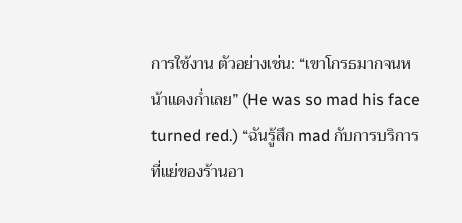การใช้งาน ตัวอย่างเช่น: “เขาโกรธมากจนหน้าแดงก่ำเลย” (He was so mad his face turned red.) “ฉันรู้สึก mad กับการบริการที่แย่ของร้านอา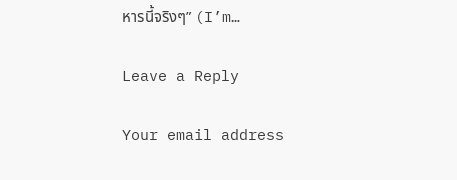หารนี้จริงๆ” (I’m…

Leave a Reply

Your email address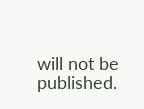will not be published.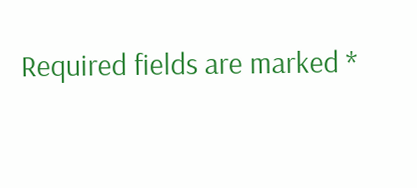Required fields are marked *